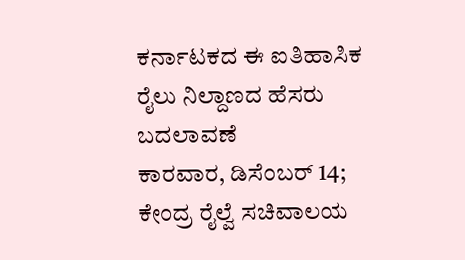ಕರ್ನಾಟಕದ ಈ ಐತಿಹಾಸಿಕ ರೈಲು ನಿಲ್ದಾಣದ ಹೆಸರು ಬದಲಾವಣೆ
ಕಾರವಾರ, ಡಿಸೆಂಬರ್ 14; ಕೇಂದ್ರ ರೈಲ್ವೆ ಸಚಿವಾಲಯ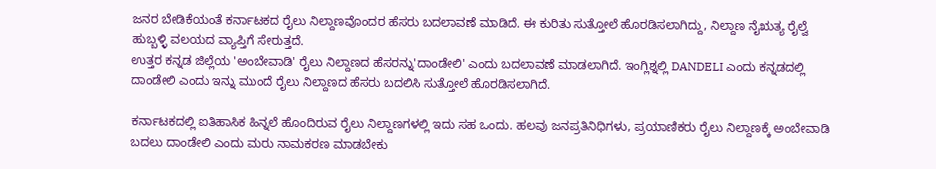ಜನರ ಬೇಡಿಕೆಯಂತೆ ಕರ್ನಾಟಕದ ರೈಲು ನಿಲ್ದಾಣವೊಂದರ ಹೆಸರು ಬದಲಾವಣೆ ಮಾಡಿದೆ. ಈ ಕುರಿತು ಸುತ್ತೋಲೆ ಹೊರಡಿಸಲಾಗಿದ್ದು, ನಿಲ್ದಾಣ ನೈಋತ್ಯ ರೈಲ್ವೆ ಹುಬ್ಬಳ್ಳಿ ವಲಯದ ವ್ಯಾಪ್ತಿಗೆ ಸೇರುತ್ತದೆ.
ಉತ್ತರ ಕನ್ನಡ ಜಿಲ್ಲೆಯ 'ಅಂಬೇವಾಡಿ' ರೈಲು ನಿಲ್ದಾಣದ ಹೆಸರನ್ನು'ದಾಂಡೇಲಿ' ಎಂದು ಬದಲಾವಣೆ ಮಾಡಲಾಗಿದೆ. ಇಂಗ್ಲಿಶ್ನಲ್ಲಿ DANDELI ಎಂದು ಕನ್ನಡದಲ್ಲಿ ದಾಂಡೇಲಿ ಎಂದು ಇನ್ನು ಮುಂದೆ ರೈಲು ನಿಲ್ದಾಣದ ಹೆಸರು ಬದಲಿಸಿ ಸುತ್ತೋಲೆ ಹೊರಡಿಸಲಾಗಿದೆ.

ಕರ್ನಾಟಕದಲ್ಲಿ ಐತಿಹಾಸಿಕ ಹಿನ್ನಲೆ ಹೊಂದಿರುವ ರೈಲು ನಿಲ್ದಾಣಗಳಲ್ಲಿ ಇದು ಸಹ ಒಂದು. ಹಲವು ಜನಪ್ರತಿನಿಧಿಗಳು, ಪ್ರಯಾಣಿಕರು ರೈಲು ನಿಲ್ದಾಣಕ್ಕೆ ಅಂಬೇವಾಡಿ ಬದಲು ದಾಂಡೇಲಿ ಎಂದು ಮರು ನಾಮಕರಣ ಮಾಡಬೇಕು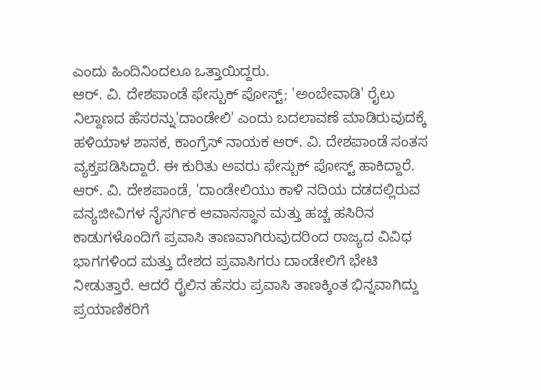ಎಂದು ಹಿಂದಿನಿಂದಲೂ ಒತ್ತಾಯಿದ್ದರು.
ಆರ್. ವಿ. ದೇಶಪಾಂಡೆ ಫೇಸ್ಬುಕ್ ಪೋಸ್ಟ್; 'ಅಂಬೇವಾಡಿ' ರೈಲು ನಿಲ್ದಾಣದ ಹೆಸರನ್ನು'ದಾಂಡೇಲಿ' ಎಂದು ಬದಲಾವಣೆ ಮಾಡಿರುವುದಕ್ಕೆ ಹಳಿಯಾಳ ಶಾಸಕ, ಕಾಂಗ್ರೆಸ್ ನಾಯಕ ಆರ್. ವಿ. ದೇಶಪಾಂಡೆ ಸಂತಸ ವ್ಯಕ್ತಪಡಿಸಿದ್ದಾರೆ. ಈ ಕುರಿತು ಅವರು ಫೇಸ್ಬುಕ್ ಪೋಸ್ಟ್ ಹಾಕಿದ್ದಾರೆ.
ಆರ್. ವಿ. ದೇಶಪಾಂಡೆ, 'ದಾಂಡೇಲಿಯು ಕಾಳಿ ನದಿಯ ದಡದಲ್ಲಿರುವ ವನ್ಯಜೀವಿಗಳ ನೈಸರ್ಗಿಕ ಆವಾಸಸ್ಥಾನ ಮತ್ತು ಹಚ್ಚ ಹಸಿರಿನ ಕಾಡುಗಳೊಂದಿಗೆ ಪ್ರವಾಸಿ ತಾಣವಾಗಿರುವುದರಿಂದ ರಾಜ್ಯದ ವಿವಿಧ ಭಾಗಗಳಿಂದ ಮತ್ತು ದೇಶದ ಪ್ರವಾಸಿಗರು ದಾಂಡೇಲಿಗೆ ಭೇಟಿ ನೀಡುತ್ತಾರೆ. ಆದರೆ ರೈಲಿನ ಹೆಸರು ಪ್ರವಾಸಿ ತಾಣಕ್ಕಿಂತ ಭಿನ್ನವಾಗಿದ್ದು ಪ್ರಯಾಣಿಕರಿಗೆ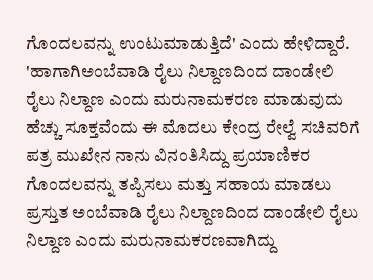ಗೊಂದಲವನ್ನು ಉಂಟುಮಾಡುತ್ತಿದೆ' ಎಂದು ಹೇಳಿದ್ದಾರೆ.
'ಹಾಗಾಗಿಅಂಬೆವಾಡಿ ರೈಲು ನಿಲ್ದಾಣದಿಂದ ದಾಂಡೇಲಿ ರೈಲು ನಿಲ್ದಾಣ ಎಂದು ಮರುನಾಮಕರಣ ಮಾಡುವುದು ಹೆಚ್ಚು ಸೂಕ್ತವೆಂದು ಈ ಮೊದಲು ಕೇಂದ್ರ ರೇಲ್ವೆ ಸಚಿವರಿಗೆ ಪತ್ರ ಮುಖೇನ ನಾನು ವಿನಂತಿಸಿದ್ದು ಪ್ರಯಾಣಿಕರ ಗೊಂದಲವನ್ನು ತಪ್ಪಿಸಲು ಮತ್ತು ಸಹಾಯ ಮಾಡಲು ಪ್ರಸ್ತುತ ಅಂಬೆವಾಡಿ ರೈಲು ನಿಲ್ದಾಣದಿಂದ ದಾಂಡೇಲಿ ರೈಲು ನಿಲ್ದಾಣ ಎಂದು ಮರುನಾಮಕರಣವಾಗಿದ್ದು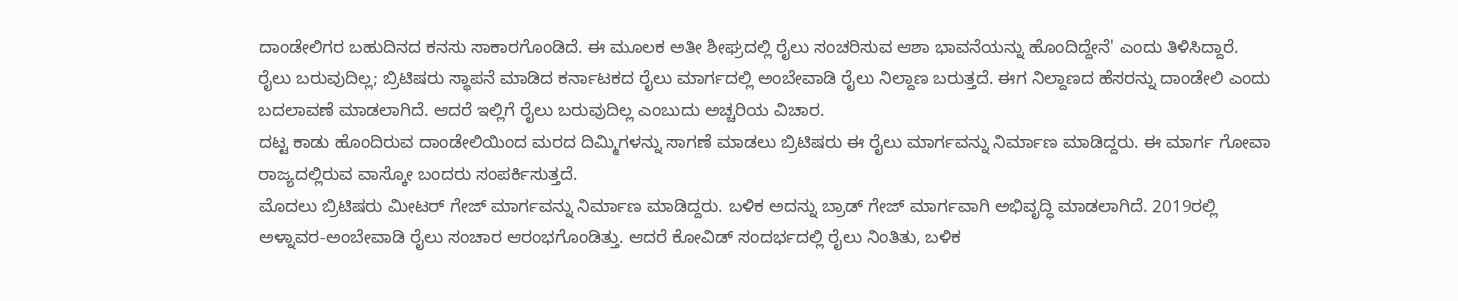ದಾಂಡೇಲಿಗರ ಬಹುದಿನದ ಕನಸು ಸಾಕಾರಗೊಂಡಿದೆ. ಈ ಮೂಲಕ ಅತೀ ಶೀಘ್ರದಲ್ಲಿ ರೈಲು ಸಂಚರಿಸುವ ಆಶಾ ಭಾವನೆಯನ್ನು ಹೊಂದಿದ್ದೇನೆ' ಎಂದು ತಿಳಿಸಿದ್ದಾರೆ.
ರೈಲು ಬರುವುದಿಲ್ಲ; ಬ್ರಿಟಿಷರು ಸ್ಥಾಪನೆ ಮಾಡಿದ ಕರ್ನಾಟಕದ ರೈಲು ಮಾರ್ಗದಲ್ಲಿ ಅಂಬೇವಾಡಿ ರೈಲು ನಿಲ್ದಾಣ ಬರುತ್ತದೆ. ಈಗ ನಿಲ್ದಾಣದ ಹೆಸರನ್ನು ದಾಂಡೇಲಿ ಎಂದು ಬದಲಾವಣೆ ಮಾಡಲಾಗಿದೆ. ಆದರೆ ಇಲ್ಲಿಗೆ ರೈಲು ಬರುವುದಿಲ್ಲ ಎಂಬುದು ಅಚ್ಚರಿಯ ವಿಚಾರ.
ದಟ್ಟ ಕಾಡು ಹೊಂದಿರುವ ದಾಂಡೇಲಿಯಿಂದ ಮರದ ದಿಮ್ಮಿಗಳನ್ನು ಸಾಗಣೆ ಮಾಡಲು ಬ್ರಿಟಿಷರು ಈ ರೈಲು ಮಾರ್ಗವನ್ನು ನಿರ್ಮಾಣ ಮಾಡಿದ್ದರು. ಈ ಮಾರ್ಗ ಗೋವಾ ರಾಜ್ಯದಲ್ಲಿರುವ ವಾಸ್ಕೋ ಬಂದರು ಸಂಪರ್ಕಿಸುತ್ತದೆ.
ಮೊದಲು ಬ್ರಿಟಿಷರು ಮೀಟರ್ ಗೇಜ್ ಮಾರ್ಗವನ್ನು ನಿರ್ಮಾಣ ಮಾಡಿದ್ದರು. ಬಳಿಕ ಅದನ್ನು ಬ್ರಾಡ್ ಗೇಜ್ ಮಾರ್ಗವಾಗಿ ಅಭಿವೃದ್ಧಿ ಮಾಡಲಾಗಿದೆ. 2019ರಲ್ಲಿ ಅಳ್ನಾವರ-ಅಂಬೇವಾಡಿ ರೈಲು ಸಂಚಾರ ಆರಂಭಗೊಂಡಿತ್ತು. ಆದರೆ ಕೋವಿಡ್ ಸಂದರ್ಭದಲ್ಲಿ ರೈಲು ನಿಂತಿತು, ಬಳಿಕ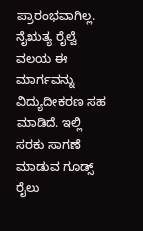ಪ್ರಾರಂಭವಾಗಿಲ್ಲ.
ನೈಋತ್ಯ ರೈಲ್ವೆ ವಲಯ ಈ ಮಾರ್ಗವನ್ನು ವಿದ್ಯುದೀಕರಣ ಸಹ ಮಾಡಿದೆ. ಇಲ್ಲಿ ಸರಕು ಸಾಗಣೆ ಮಾಡುವ ಗೂಡ್ಸ್ ರೈಲು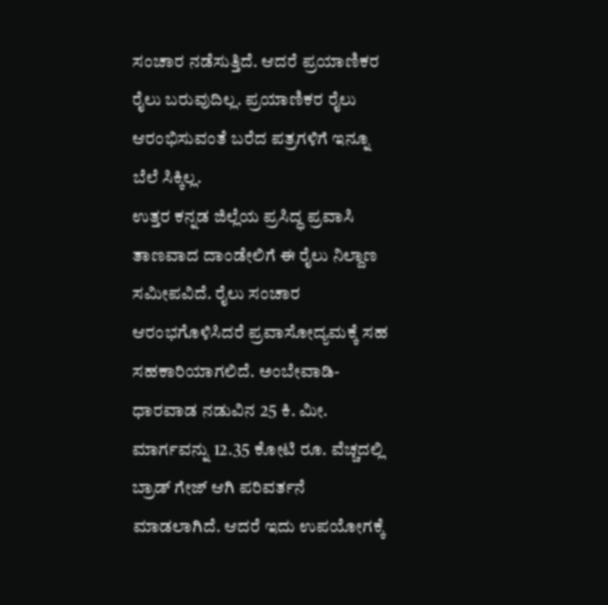ಸಂಚಾರ ನಡೆಸುತ್ತಿದೆ. ಆದರೆ ಪ್ರಯಾಣಿಕರ ರೈಲು ಬರುವುದಿಲ್ಲ. ಪ್ರಯಾಣಿಕರ ರೈಲು ಆರಂಭಿಸುವಂತೆ ಬರೆದ ಪತ್ರಗಳಿಗೆ ಇನ್ನೂ ಬೆಲೆ ಸಿಕ್ಕಿಲ್ಲ.
ಉತ್ತರ ಕನ್ನಡ ಜಿಲ್ಲೆಯ ಪ್ರಸಿದ್ಧ ಪ್ರವಾಸಿ ತಾಣವಾದ ದಾಂಡೇಲಿಗೆ ಈ ರೈಲು ನಿಲ್ದಾಣ ಸಮೀಪವಿದೆ. ರೈಲು ಸಂಚಾರ ಆರಂಭಗೊಳಿಸಿದರೆ ಪ್ರವಾಸೋದ್ಯಮಕ್ಕೆ ಸಹ ಸಹಕಾರಿಯಾಗಲಿದೆ. ಅಂಬೇವಾಡಿ-ಧಾರವಾಡ ನಡುವಿನ 25 ಕಿ. ಮೀ. ಮಾರ್ಗವನ್ನು 12.35 ಕೋಟಿ ರೂ. ವೆಚ್ಚದಲ್ಲಿ ಬ್ರಾಡ್ ಗೇಜ್ ಆಗಿ ಪರಿವರ್ತನೆ ಮಾಡಲಾಗಿದೆ. ಆದರೆ ಇದು ಉಪಯೋಗಕ್ಕೆ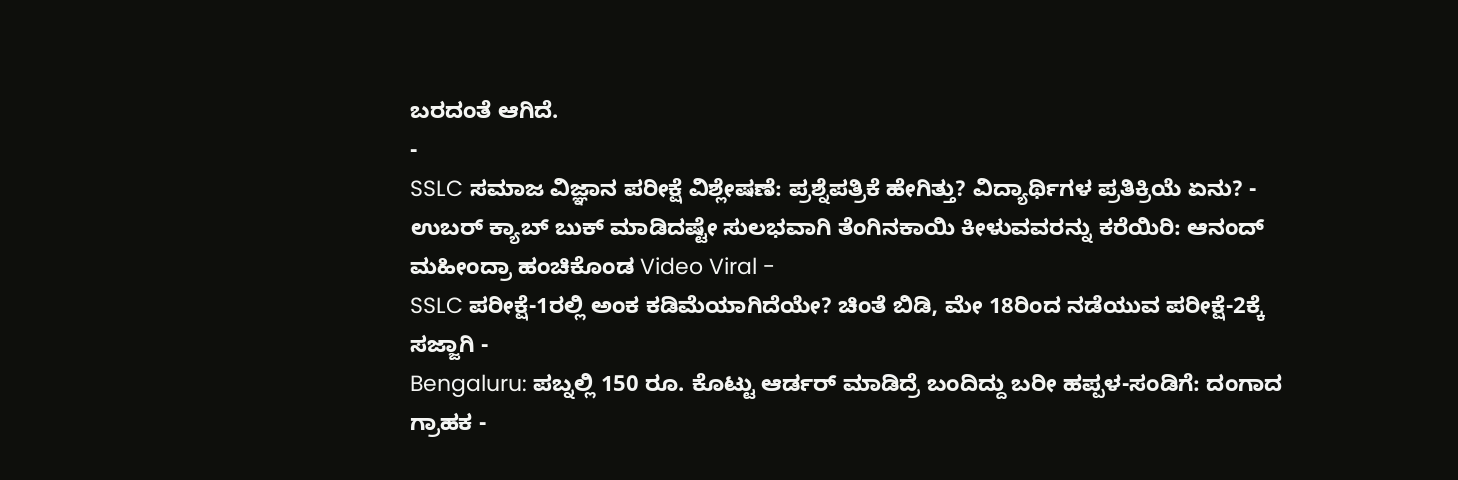ಬರದಂತೆ ಆಗಿದೆ.
-
SSLC ಸಮಾಜ ವಿಜ್ಞಾನ ಪರೀಕ್ಷೆ ವಿಶ್ಲೇಷಣೆ: ಪ್ರಶ್ನೆಪತ್ರಿಕೆ ಹೇಗಿತ್ತು? ವಿದ್ಯಾರ್ಥಿಗಳ ಪ್ರತಿಕ್ರಿಯೆ ಏನು? -
ಉಬರ್ ಕ್ಯಾಬ್ ಬುಕ್ ಮಾಡಿದಷ್ಟೇ ಸುಲಭವಾಗಿ ತೆಂಗಿನಕಾಯಿ ಕೀಳುವವರನ್ನು ಕರೆಯಿರಿ: ಆನಂದ್ ಮಹೀಂದ್ರಾ ಹಂಚಿಕೊಂಡ Video Viral -
SSLC ಪರೀಕ್ಷೆ-1ರಲ್ಲಿ ಅಂಕ ಕಡಿಮೆಯಾಗಿದೆಯೇ? ಚಿಂತೆ ಬಿಡಿ, ಮೇ 18ರಿಂದ ನಡೆಯುವ ಪರೀಕ್ಷೆ-2ಕ್ಕೆ ಸಜ್ಜಾಗಿ -
Bengaluru: ಪಬ್ನಲ್ಲಿ 150 ರೂ. ಕೊಟ್ಟು ಆರ್ಡರ್ ಮಾಡಿದ್ರೆ ಬಂದಿದ್ದು ಬರೀ ಹಪ್ಪಳ-ಸಂಡಿಗೆ: ದಂಗಾದ ಗ್ರಾಹಕ -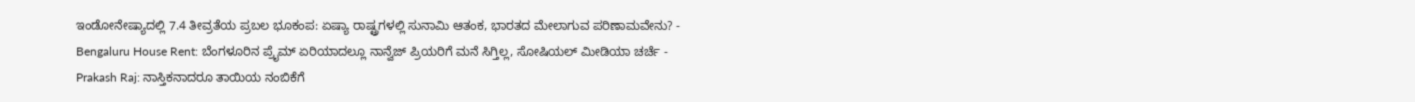ಇಂಡೋನೇಷ್ಯಾದಲ್ಲಿ 7.4 ತೀವ್ರತೆಯ ಪ್ರಬಲ ಭೂಕಂಪ: ಏಷ್ಯಾ ರಾಷ್ಟ್ರಗಳಲ್ಲಿ ಸುನಾಮಿ ಆತಂಕ, ಭಾರತದ ಮೇಲಾಗುವ ಪರಿಣಾಮವೇನು? -
Bengaluru House Rent: ಬೆಂಗಳೂರಿನ ಪ್ರೈಮ್ ಏರಿಯಾದಲ್ಲೂ ನಾನ್ವೆಜ್ ಪ್ರಿಯರಿಗೆ ಮನೆ ಸಿಗ್ತಿಲ್ಲ, ಸೋಷಿಯಲ್ ಮೀಡಿಯಾ ಚರ್ಚೆ -
Prakash Raj: ನಾಸ್ತಿಕನಾದರೂ ತಾಯಿಯ ನಂಬಿಕೆಗೆ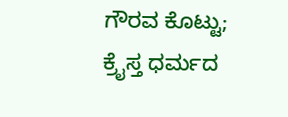ಗೌರವ ಕೊಟ್ಟು; ಕ್ರೈಸ್ತ ಧರ್ಮದ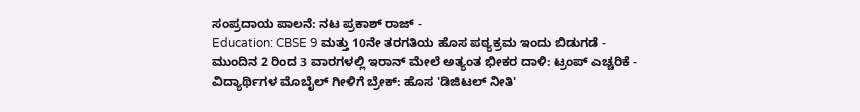ಸಂಪ್ರದಾಯ ಪಾಲನೆ: ನಟ ಪ್ರಕಾಶ್ ರಾಜ್ -
Education: CBSE 9 ಮತ್ತು 10ನೇ ತರಗತಿಯ ಹೊಸ ಪಠ್ಯಕ್ರಮ ಇಂದು ಬಿಡುಗಡೆ -
ಮುಂದಿನ 2 ರಿಂದ 3 ವಾರಗಳಲ್ಲಿ ಇರಾನ್ ಮೇಲೆ ಅತ್ಯಂತ ಭೀಕರ ದಾಳಿ: ಟ್ರಂಪ್ ಎಚ್ಚರಿಕೆ -
ವಿದ್ಯಾರ್ಥಿಗಳ ಮೊಬೈಲ್ ಗೀಳಿಗೆ ಬ್ರೇಕ್: ಹೊಸ 'ಡಿಜಿಟಲ್ ನೀತಿ'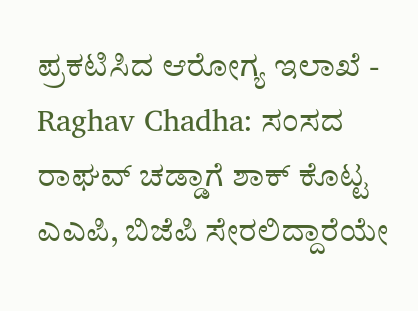ಪ್ರಕಟಿಸಿದ ಆರೋಗ್ಯ ಇಲಾಖೆ -
Raghav Chadha: ಸಂಸದ ರಾಘವ್ ಚಡ್ಡಾಗೆ ಶಾಕ್ ಕೊಟ್ಟ ಎಎಪಿ, ಬಿಜೆಪಿ ಸೇರಲಿದ್ದಾರೆಯೇ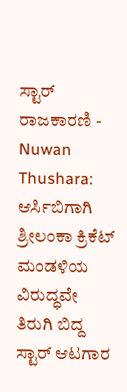ಸ್ಟಾರ್ ರಾಜಕಾರಣಿ -
Nuwan Thushara: ಆರ್ಸಿಬಿಗಾಗಿ ಶ್ರೀಲಂಕಾ ಕ್ರಿಕೆಟ್ ಮಂಡಳಿಯ ವಿರುದ್ಧವೇ ತಿರುಗಿ ಬಿದ್ದ ಸ್ಟಾರ್ ಆಟಗಾರ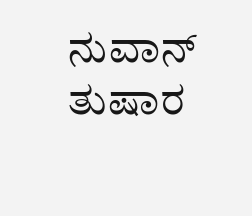ನುವಾನ್ ತುಷಾರ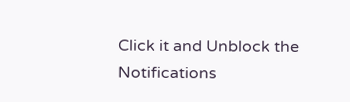Click it and Unblock the Notifications